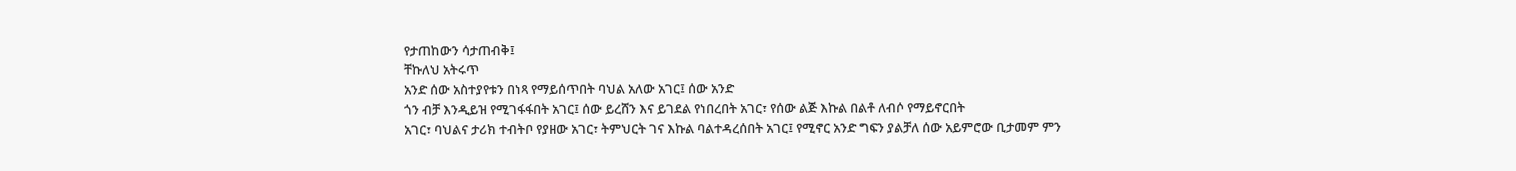የታጠከውን ሳታጠብቅ፤
ቸኩለህ አትሩጥ
አንድ ሰው አስተያየቱን በነጻ የማይሰጥበት ባህል አለው አገር፤ ሰው አንድ
ጎን ብቻ እንዲይዝ የሚገፋፋበት አገር፤ ሰው ይረሸን እና ይገደል የነበረበት አገር፣ የሰው ልጅ እኩል በልቶ ለብሶ የማይኖርበት
አገር፣ ባህልና ታሪክ ተብትቦ የያዘው አገር፣ ትምህርት ገና እኩል ባልተዳረሰበት አገር፤ የሚኖር አንድ ግፍን ያልቻለ ሰው አይምሮው ቢታመም ምን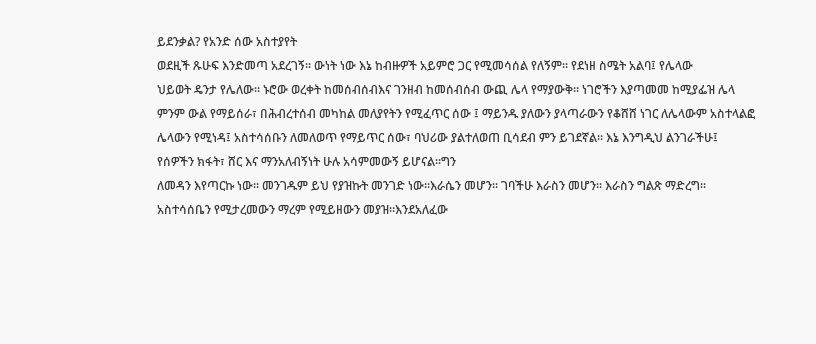ይደንቃል? የአንድ ሰው አስተያየት
ወደዚች ጹሁፍ እንድመጣ አደረገኝ፡፡ ውነት ነው እኔ ከብዙዎች አይምሮ ጋር የሚመሳሰል የለኝም፡፡ የደነዘ ስሜት አልባ፤ የሌላው
ህይወት ዴንታ የሌለው፡፡ ኑሮው ወረቀት ከመሰብሰብእና ገንዘብ ከመሰብሰብ ውጪ ሌላ የማያውቅ፡፡ ነገሮችን እያጣመመ ከሚያፌዝ ሌላ
ምንም ውል የማይሰራ፣ በሕብረተሰብ መካከል መለያየትን የሚፈጥር ሰው ፤ ማይንዱ ያለውን ያላጣራውን የቆሸሸ ነገር ለሌላውም አስተላልፎ
ሌላውን የሚነዳ፤ አስተሳሰቡን ለመለወጥ የማይጥር ሰው፣ ባህሪው ያልተለወጠ ቢሳደብ ምን ይገደኛል፡፡ እኔ እንግዲህ ልንገራችሁ፤
የሰዎችን ክፋት፣ ሸር እና ማንአለብኝነት ሁሉ አሳምመውኝ ይሆናል፡፡ግን
ለመዳን እየጣርኩ ነው፡፡ መንገዱም ይህ የያዝኩት መንገድ ነው፡፡እራሴን መሆን፡፡ ገባችሁ እራስን መሆን፡፡ እራስን ግልጽ ማድረግ፡፡
አስተሳሰቤን የሚታረመውን ማረም የሚይዘውን መያዝ፡፡እንደአለፈው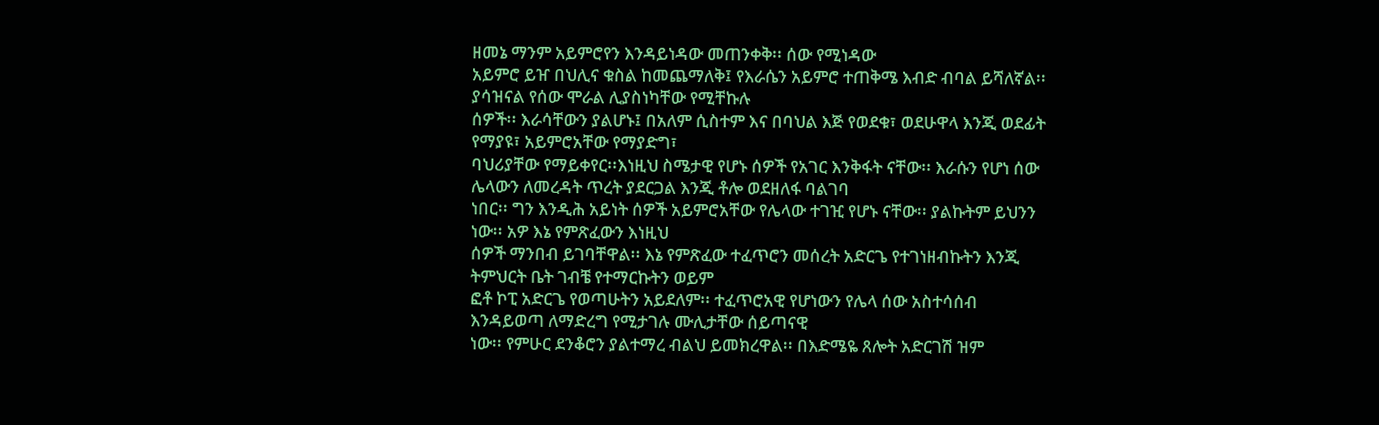ዘመኔ ማንም አይምሮየን እንዳይነዳው መጠንቀቅ፡፡ ሰው የሚነዳው
አይምሮ ይዠ በህሊና ቁስል ከመጨማለቅ፤ የእራሴን አይምሮ ተጠቅሜ እብድ ብባል ይሻለኛል፡፡ ያሳዝናል የሰው ሞራል ሊያስነካቸው የሚቸኩሉ
ሰዎች፡፡ እራሳቸውን ያልሆኑ፤ በአለም ሲስተም እና በባህል እጅ የወደቁ፣ ወደሁዋላ እንጂ ወደፊት የማያዩ፣ አይምሮአቸው የማያድግ፣
ባህሪያቸው የማይቀየር፡፡እነዚህ ስሜታዊ የሆኑ ሰዎች የአገር እንቅፋት ናቸው፡፡ እራሱን የሆነ ሰው ሌላውን ለመረዳት ጥረት ያደርጋል እንጂ ቶሎ ወደዘለፋ ባልገባ
ነበር፡፡ ግን እንዲሕ አይነት ሰዎች አይምሮአቸው የሌላው ተገዢ የሆኑ ናቸው፡፡ ያልኩትም ይህንን ነው፡፡ አዎ እኔ የምጽፈውን እነዚህ
ሰዎች ማንበብ ይገባቸዋል፡፡ እኔ የምጽፈው ተፈጥሮን መሰረት አድርጌ የተገነዘብኩትን እንጂ ትምህርት ቤት ገብቼ የተማርኩትን ወይም
ፎቶ ኮፒ አድርጌ የወጣሁትን አይደለም፡፡ ተፈጥሮአዊ የሆነውን የሌላ ሰው አስተሳሰብ እንዳይወጣ ለማድረግ የሚታገሉ ሙሊታቸው ሰይጣናዊ
ነው፡፡ የምሁር ደንቆሮን ያልተማረ ብልህ ይመክረዋል፡፡ በእድሜዬ ጸሎት አድርገሽ ዝም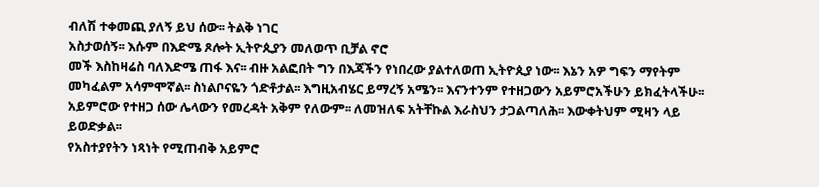ብለሽ ተቀመጪ ያለኝ ይህ ሰው፡፡ ትልቅ ነገር
አስታወሰኝ፡፡ እሱም በእድሜ ጾሎት ኢትዮጲያን መለወጥ ቢቻል ኖሮ
መች እስከዛሬስ ባለእድሜ ጠፋ እና፡፡ ብዙ አልፎበት ግን በእጃችን የነበረው ያልተለወጠ ኢትዮጲያ ነው፡፡ እኔን አዎ ግፍን ማየትም
መካፈልም አሳምሞኛል፡፡ ስነልቦናዬን ጎድቶታል፡፡ እግዚአብሄር ይማረኝ አሜን፡፡ እናንተንም የተዘጋውን አይምሮአችሁን ይክፈትላችሁ፡፡
አይምሮው የተዘጋ ሰው ሌላውን የመረዳት አቅም የለውም፡፡ ለመዝለፍ አትቸኩል እራስህን ታጋልጣለሕ፡፡ እውቀትህም ሚዛን ላይ ይወድቃል፡፡
የአስተያየትን ነጻነት የሚጠብቅ አይምሮ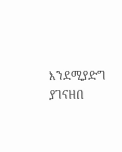እንደሚያድግ ያገናዘበ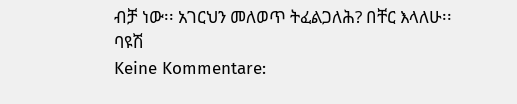ብቻ ነው፡፡ አገርህን መለወጥ ትፈልጋለሕ? በቸር እላለሁ፡፡
ባዩሽ
Keine Kommentare: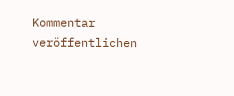Kommentar veröffentlichen